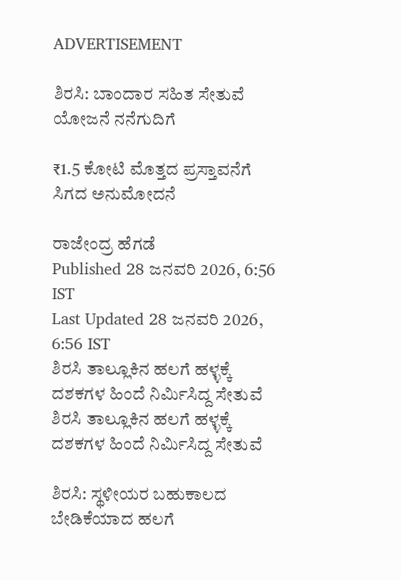ADVERTISEMENT

ಶಿರಸಿ: ಬಾಂದಾರ ಸಹಿತ ಸೇತುವೆ ಯೋಜನೆ ನನೆಗುದಿಗೆ

₹1.5 ಕೋಟಿ ಮೊತ್ತದ ಪ್ರಸ್ತಾವನೆಗೆ ಸಿಗದ ಅನುಮೋದನೆ

ರಾಜೇಂದ್ರ ಹೆಗಡೆ
Published 28 ಜನವರಿ 2026, 6:56 IST
Last Updated 28 ಜನವರಿ 2026, 6:56 IST
ಶಿರಸಿ ತಾಲ್ಲೂಕಿನ ಹಲಗೆ ಹಳ್ಳಕ್ಕೆ ದಶಕಗಳ ಹಿಂದೆ ನಿರ್ಮಿಸಿದ್ದ ಸೇತುವೆ
ಶಿರಸಿ ತಾಲ್ಲೂಕಿನ ಹಲಗೆ ಹಳ್ಳಕ್ಕೆ ದಶಕಗಳ ಹಿಂದೆ ನಿರ್ಮಿಸಿದ್ದ ಸೇತುವೆ

ಶಿರಸಿ: ಸ್ಥಳೀಯರ ಬಹುಕಾಲದ ಬೇಡಿಕೆಯಾದ ಹಲಗೆ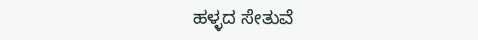ಹಳ್ಳದ ಸೇತುವೆ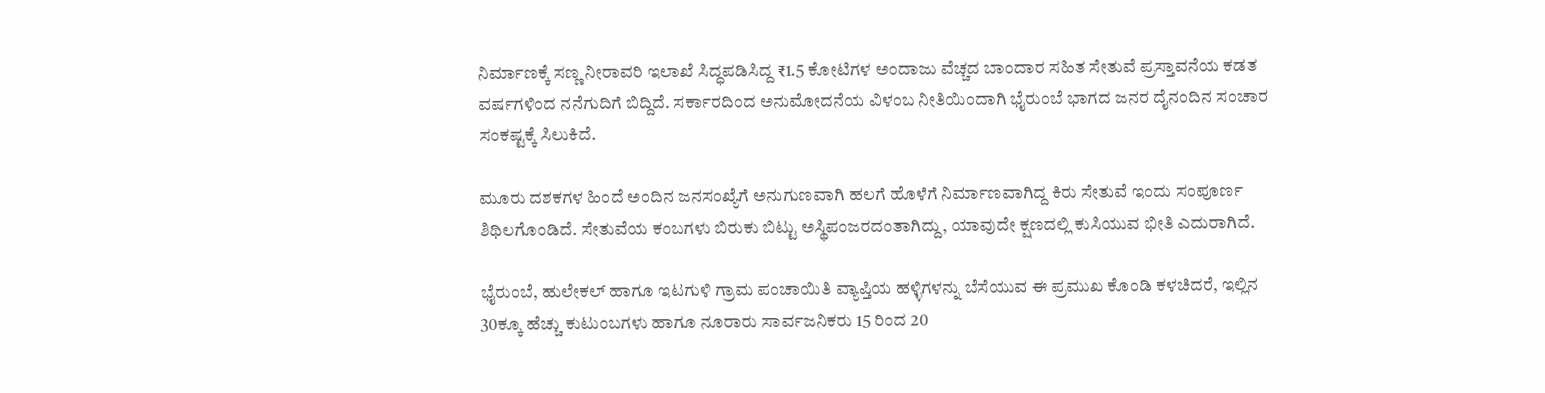ನಿರ್ಮಾಣಕ್ಕೆ ಸಣ್ಣ ನೀರಾವರಿ ಇಲಾಖೆ ಸಿದ್ಧಪಡಿಸಿದ್ದ ₹1.5 ಕೋಟಿಗಳ ಅಂದಾಜು ವೆಚ್ಚದ ಬಾಂದಾರ ಸಹಿತ ಸೇತುವೆ ಪ್ರಸ್ತಾವನೆಯ ಕಡತ ವರ್ಷಗಳಿಂದ ನನೆಗುದಿಗೆ ಬಿದ್ದಿದೆ. ಸರ್ಕಾರದಿಂದ ಅನುಮೋದನೆಯ ವಿಳಂಬ ನೀತಿಯಿಂದಾಗಿ ಭೈರುಂಬೆ ಭಾಗದ ಜನರ ದೈನಂದಿನ ಸಂಚಾರ ಸಂಕಷ್ಟಕ್ಕೆ ಸಿಲುಕಿದೆ.

ಮೂರು ದಶಕಗಳ ಹಿಂದೆ ಅಂದಿನ ಜನಸಂಖ್ಯೆಗೆ ಅನುಗುಣವಾಗಿ ಹಲಗೆ ಹೊಳೆಗೆ ನಿರ್ಮಾಣವಾಗಿದ್ದ ಕಿರು ಸೇತುವೆ ಇಂದು ಸಂಪೂರ್ಣ ಶಿಥಿಲಗೊಂಡಿದೆ. ಸೇತುವೆಯ ಕಂಬಗಳು ಬಿರುಕು ಬಿಟ್ಟು ಅಸ್ಥಿಪಂಜರದಂತಾಗಿದ್ದು, ಯಾವುದೇ ಕ್ಷಣದಲ್ಲಿ ಕುಸಿಯುವ ಭೀತಿ ಎದುರಾಗಿದೆ.

ಭೈರುಂಬೆ, ಹುಲೇಕಲ್‌ ಹಾಗೂ ಇಟಗುಳಿ ಗ್ರಾಮ ಪಂಚಾಯಿತಿ ವ್ಯಾಪ್ತಿಯ ಹಳ್ಳಿಗಳನ್ನು ಬೆಸೆಯುವ ಈ ಪ್ರಮುಖ ಕೊಂಡಿ ಕಳಚಿದರೆ, ಇಲ್ಲಿನ 30ಕ್ಕೂ ಹೆಚ್ಚು ಕುಟುಂಬಗಳು ಹಾಗೂ ನೂರಾರು ಸಾರ್ವಜನಿಕರು 15 ರಿಂದ 20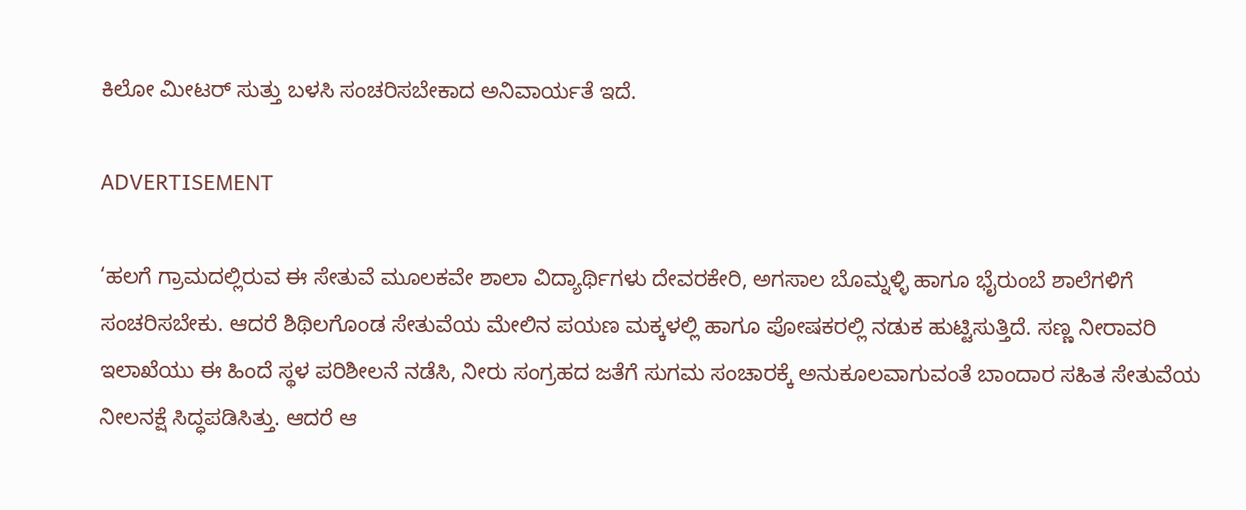ಕಿಲೋ ಮೀಟರ್‌ ಸುತ್ತು ಬಳಸಿ ಸಂಚರಿಸಬೇಕಾದ ಅನಿವಾರ್ಯತೆ ಇದೆ.

ADVERTISEMENT

‘ಹಲಗೆ ಗ್ರಾಮದಲ್ಲಿರುವ ಈ ಸೇತುವೆ ಮೂಲಕವೇ ಶಾಲಾ ವಿದ್ಯಾರ್ಥಿಗಳು ದೇವರಕೇರಿ, ಅಗಸಾಲ ಬೊಮ್ನಳ್ಳಿ ಹಾಗೂ ಭೈರುಂಬೆ ಶಾಲೆಗಳಿಗೆ ಸಂಚರಿಸಬೇಕು. ಆದರೆ ಶಿಥಿಲಗೊಂಡ ಸೇತುವೆಯ ಮೇಲಿನ ಪಯಣ ಮಕ್ಕಳಲ್ಲಿ ಹಾಗೂ ಪೋಷಕರಲ್ಲಿ ನಡುಕ ಹುಟ್ಟಿಸುತ್ತಿದೆ. ಸಣ್ಣ ನೀರಾವರಿ ಇಲಾಖೆಯು ಈ ಹಿಂದೆ ಸ್ಥಳ ಪರಿಶೀಲನೆ ನಡೆಸಿ, ನೀರು ಸಂಗ್ರಹದ ಜತೆಗೆ ಸುಗಮ ಸಂಚಾರಕ್ಕೆ ಅನುಕೂಲವಾಗುವಂತೆ ಬಾಂದಾರ ಸಹಿತ ಸೇತುವೆಯ ನೀಲನಕ್ಷೆ ಸಿದ್ಧಪಡಿಸಿತ್ತು. ಆದರೆ ಆ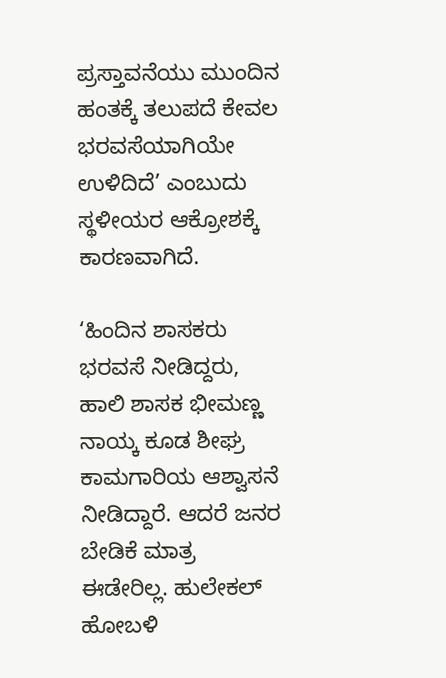ಪ್ರಸ್ತಾವನೆಯು ಮುಂದಿನ ಹಂತಕ್ಕೆ ತಲುಪದೆ ಕೇವಲ ಭರವಸೆಯಾಗಿಯೇ ಉಳಿದಿದೆ’ ಎಂಬುದು ಸ್ಥಳೀಯರ ಆಕ್ರೋಶಕ್ಕೆ ಕಾರಣವಾಗಿದೆ.

‘ಹಿಂದಿನ ಶಾಸಕರು ಭರವಸೆ ನೀಡಿದ್ದರು, ಹಾಲಿ ಶಾಸಕ ಭೀಮಣ್ಣ ನಾಯ್ಕ ಕೂಡ ಶೀಘ್ರ ಕಾಮಗಾರಿಯ ಆಶ್ವಾಸನೆ ನೀಡಿದ್ದಾರೆ. ಆದರೆ ಜನರ ಬೇಡಿಕೆ ಮಾತ್ರ ಈಡೇರಿಲ್ಲ. ಹುಲೇಕಲ್‌ ಹೋಬಳಿ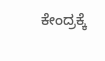ಕೇಂದ್ರಕ್ಕೆ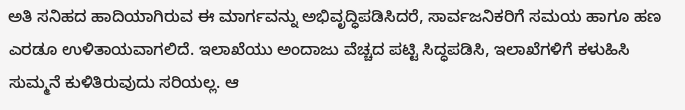ಅತಿ ಸನಿಹದ ಹಾದಿಯಾಗಿರುವ ಈ ಮಾರ್ಗವನ್ನು ಅಭಿವೃದ್ಧಿಪಡಿಸಿದರೆ, ಸಾರ್ವಜನಿಕರಿಗೆ ಸಮಯ ಹಾಗೂ ಹಣ ಎರಡೂ ಉಳಿತಾಯವಾಗಲಿದೆ. ಇಲಾಖೆಯು ಅಂದಾಜು ವೆಚ್ಚದ ಪಟ್ಟಿ ಸಿದ್ಧಪಡಿಸಿ, ಇಲಾಖೆಗಳಿಗೆ ಕಳುಹಿಸಿ ಸುಮ್ಮನೆ ಕುಳಿತಿರುವುದು ಸರಿಯಲ್ಲ. ಆ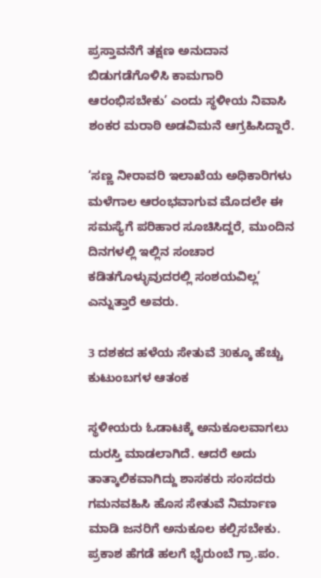ಪ್ರಸ್ತಾವನೆಗೆ ತಕ್ಷಣ ಅನುದಾನ ಬಿಡುಗಡೆಗೊಳಿಸಿ ಕಾಮಗಾರಿ ಆರಂಭಿಸಬೇಕು’ ಎಂದು ಸ್ಥಳೀಯ ನಿವಾಸಿ ಶಂಕರ ಮರಾಠಿ ಅಡವಿಮನೆ ಆಗ್ರಹಿಸಿದ್ದಾರೆ.

‘ಸಣ್ಣ ನೀರಾವರಿ ಇಲಾಖೆಯ ಅಧಿಕಾರಿಗಳು ಮಳೆಗಾಲ ಆರಂಭವಾಗುವ ಮೊದಲೇ ಈ ಸಮಸ್ಯೆಗೆ ಪರಿಹಾರ ಸೂಚಿಸಿದ್ದರೆ, ಮುಂದಿನ ದಿನಗಳಲ್ಲಿ ಇಲ್ಲಿನ ಸಂಚಾರ ಕಡಿತಗೊಳ್ಳುವುದರಲ್ಲಿ ಸಂಶಯವಿಲ್ಲ’ ಎನ್ನುತ್ತಾರೆ ಅವರು.

3 ದಶಕದ ಹಳೆಯ ಸೇತುವೆ 30ಕ್ಕೂ ಹೆಚ್ಚು ಕುಟುಂಬಗಳ ಆತಂಕ

ಸ್ಥಳೀಯರು ಓಡಾಟಕ್ಕೆ ಅನುಕೂಲವಾಗಲು ದುರಸ್ತಿ ಮಾಡಲಾಗಿದೆ. ಆದರೆ ಅದು ತಾತ್ಕಾಲಿಕವಾಗಿದ್ದು ಶಾಸಕರು ಸಂಸದರು ಗಮನವಹಿಸಿ ಹೊಸ ಸೇತುವೆ ನಿರ್ಮಾಣ ಮಾಡಿ ಜನರಿಗೆ ಅನುಕೂಲ ಕಲ್ಪಿಸಬೇಕು.
ಪ್ರಕಾಶ ಹೆಗಡೆ ಹಲಗೆ ಭೈರುಂಬೆ ಗ್ರಾ.ಪಂ.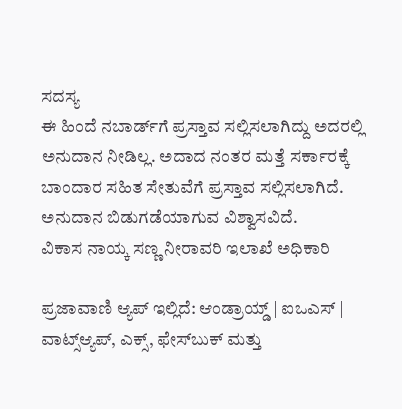ಸದಸ್ಯ
ಈ ಹಿಂದೆ ನಬಾರ್ಡ್‍ಗೆ ಪ್ರಸ್ತಾವ ಸಲ್ಲಿಸಲಾಗಿದ್ದು ಅದರಲ್ಲಿ ಅನುದಾನ ನೀಡಿಲ್ಲ. ಅದಾದ ನಂತರ ಮತ್ತೆ ಸರ್ಕಾರಕ್ಕೆ ಬಾಂದಾರ ಸಹಿತ ಸೇತುವೆಗೆ ಪ್ರಸ್ತಾವ ಸಲ್ಲಿಸಲಾಗಿದೆ. ಅನುದಾನ ಬಿಡುಗಡೆಯಾಗುವ ವಿಶ್ವಾಸವಿದೆ.
ವಿಕಾಸ ನಾಯ್ಕ ಸಣ್ಣ ನೀರಾವರಿ ಇಲಾಖೆ ಅಧಿಕಾರಿ

ಪ್ರಜಾವಾಣಿ ಆ್ಯಪ್ ಇಲ್ಲಿದೆ: ಆಂಡ್ರಾಯ್ಡ್ | ಐಒಎಸ್ | ವಾಟ್ಸ್ಆ್ಯಪ್, ಎಕ್ಸ್, ಫೇಸ್‌ಬುಕ್ ಮತ್ತು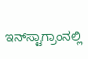ಇನ್‌ಸ್ಟಾಗ್ರಾಂನಲ್ಲಿ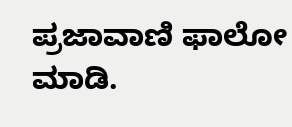ಪ್ರಜಾವಾಣಿ ಫಾಲೋ ಮಾಡಿ.